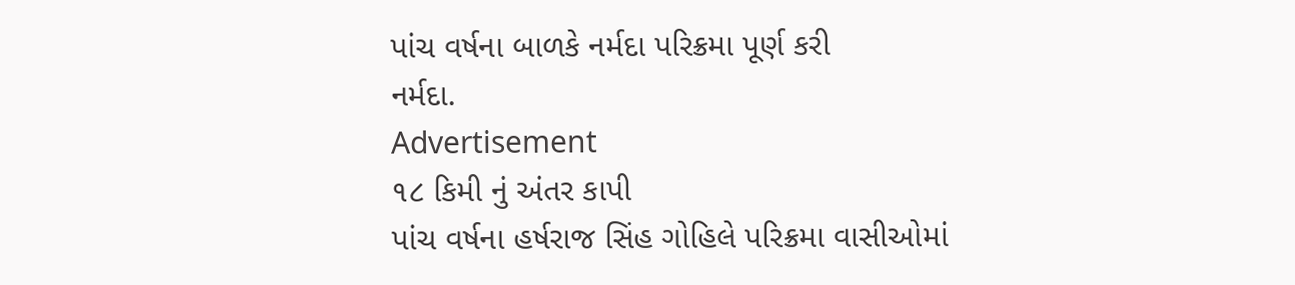પાંચ વર્ષના બાળકે નર્મદા પરિક્રમા પૂર્ણ કરી
નર્મદા.
Advertisement
૧૮ કિમી નું અંતર કાપી
પાંચ વર્ષના હર્ષરાજ સિંહ ગોહિલે પરિક્રમા વાસીઓમાં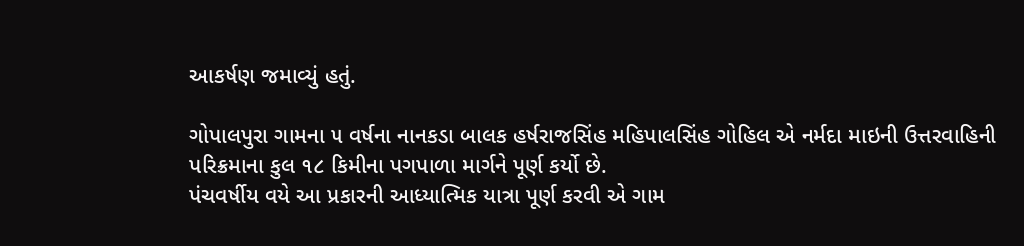આકર્ષણ જમાવ્યું હતું.

ગોપાલપુરા ગામના ૫ વર્ષના નાનકડા બાલક હર્ષરાજસિંહ મહિપાલસિંહ ગોહિલ એ નર્મદા માઇની ઉત્તરવાહિની પરિક્રમાના કુલ ૧૮ કિમીના પગપાળા માર્ગને પૂર્ણ કર્યો છે.
પંચવર્ષીય વયે આ પ્રકારની આધ્યાત્મિક યાત્રા પૂર્ણ કરવી એ ગામ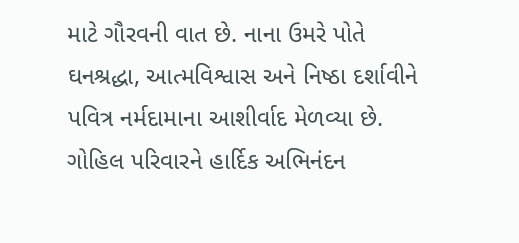માટે ગૌરવની વાત છે. નાના ઉમરે પોતે ઘનશ્રદ્ધા, આત્મવિશ્વાસ અને નિષ્ઠા દર્શાવીને પવિત્ર નર્મદામાના આશીર્વાદ મેળવ્યા છે.
ગોહિલ પરિવારને હાર્દિક અભિનંદન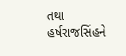તથા હર્ષરાજસિંહને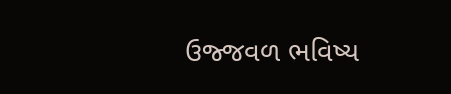ઉજ્જવળ ભવિષ્ય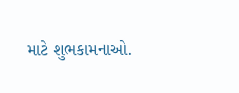માટે શુભકામનાઓ.